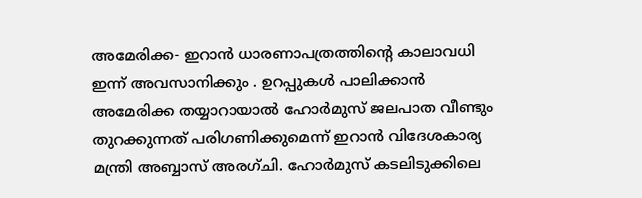അമേരിക്ക- ഇറാൻ ധാരണാപത്രത്തിന്റെ കാലാവധി ഇന്ന് അവസാനിക്കും . ഉറപ്പുകൾ പാലിക്കാൻ അമേരിക്ക തയ്യാറായാൽ ഹോർമുസ് ജലപാത വീണ്ടും തുറക്കുന്നത് പരിഗണിക്കുമെന്ന് ഇറാൻ വിദേശകാര്യ മന്ത്രി അബ്ബാസ് അരഗ്ചി. ഹോർമുസ് കടലിടുക്കിലെ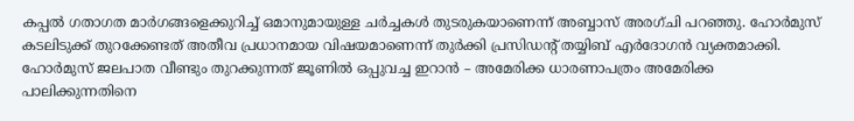കപ്പൽ ഗതാഗത മാർഗങ്ങളെക്കുറിച്ച് ഒമാനുമായുള്ള ചർച്ചകൾ തുടരുകയാണെന്ന് അബ്ബാസ് അരഗ്ചി പറഞ്ഞു. ഹോർമുസ് കടലിടുക്ക് തുറക്കേണ്ടത് അതീവ പ്രധാനമായ വിഷയമാണെന്ന് തുർക്കി പ്രസിഡൻ്റ് തയ്യിബ് എർദോഗൻ വ്യക്തമാക്കി.
ഹോർമുസ് ജലപാത വീണ്ടും തുറക്കുന്നത് ജൂണിൽ ഒപ്പുവച്ച ഇറാൻ – അമേരിക്ക ധാരണാപത്രം അമേരിക്ക പാലിക്കുന്നതിനെ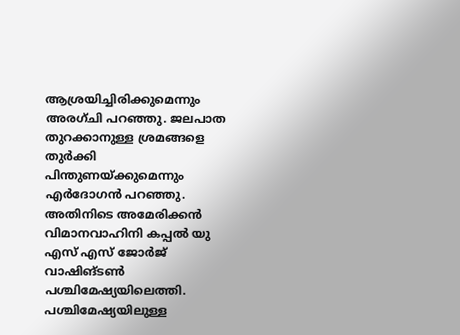ആശ്രയിച്ചിരിക്കുമെന്നും അരഗ്ചി പറഞ്ഞു. ജലപാത തുറക്കാനുള്ള ശ്രമങ്ങളെ തുർക്കി പിന്തുണയ്ക്കുമെന്നും എർദോഗൻ പറഞ്ഞു. അതിനിടെ അമേരിക്കൻ വിമാനവാഹിനി കപ്പൽ യു എസ് എസ് ജോർജ് വാഷിങ്ടൺ പശ്ചിമേഷ്യയിലെത്തി. പശ്ചിമേഷ്യയിലുള്ള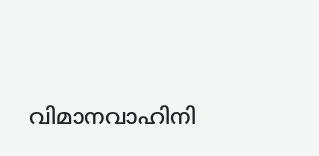വിമാനവാഹിനി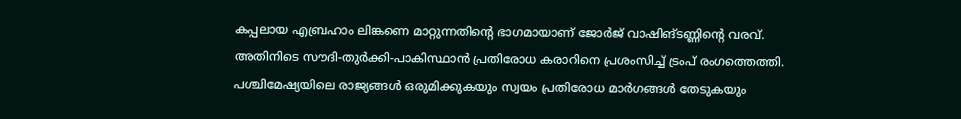കപ്പലായ എബ്രഹാം ലിങ്കണെ മാറ്റുന്നതിൻ്റെ ഭാഗമായാണ് ജോർജ് വാഷിങ്ടണ്ണിൻ്റെ വരവ്.
അതിനിടെ സൗദി-തുർക്കി-പാകിസ്ഥാൻ പ്രതിരോധ കരാറിനെ പ്രശംസിച്ച് ട്രംപ് രംഗത്തെത്തി. പശ്ചിമേഷ്യയിലെ രാജ്യങ്ങൾ ഒരുമിക്കുകയും സ്വയം പ്രതിരോധ മാർഗങ്ങൾ തേടുകയും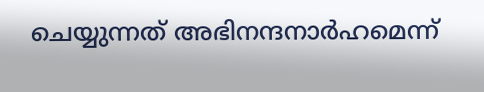ചെയ്യുന്നത് അഭിനന്ദനാർഹമെന്ന്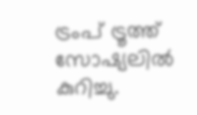ട്രംപ് ട്രൂത്ത് സോഷ്യലിൽ കുറിച്ചു.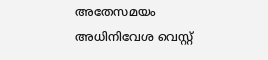അതേസമയം അധിനിവേശ വെസ്റ്റ്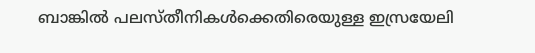ബാങ്കിൽ പലസ്തീനികൾക്കെതിരെയുള്ള ഇസ്രയേലി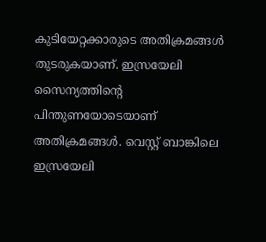കുടിയേറ്റക്കാരുടെ അതിക്രമങ്ങൾ തുടരുകയാണ്. ഇസ്രയേലി സൈന്യത്തിൻ്റെ പിന്തുണയോടെയാണ് അതിക്രമങ്ങൾ. വെസ്റ്റ് ബാങ്കിലെ ഇസ്രയേലി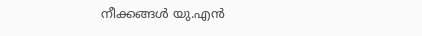നീക്കങ്ങൾ യു.എൻ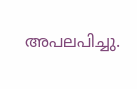അപലപിച്ചു.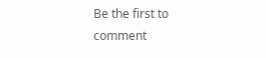Be the first to comment